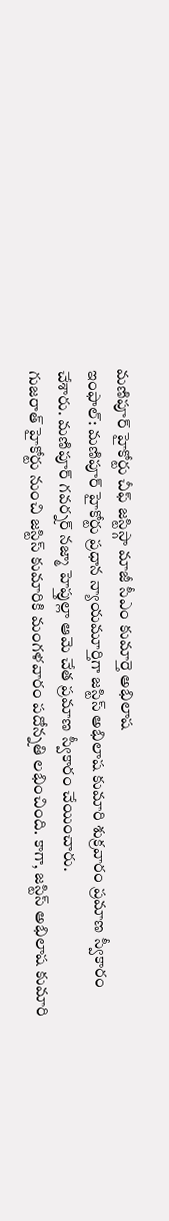మణిపూర్ హైకోర్టు చీఫ్ జస్టిస్గా మాజీ సీఎం కుమార్తె అభిలాష
ఇంఫాల్: మణిపూర్ హైకోర్టు ప్రధాన న్యాయమూర్తిగా జస్టిస్ అభిలాష కుమారి శుక్రవారం ప్రమాణ స్వీకారం చేశారు. మణిపూర్ గవర్నర్ నజ్మా హెప్తుల్లా ఆమె చేత ప్రమాణ స్వీకారం చేయించారు.
గుజరాత్ హైకోర్టు నుంచి జస్టిస్ కుమారికి మంగళవారం పదోన్నతి లభించింది. కాగా, జస్టిస్ అభిలాష కుమారి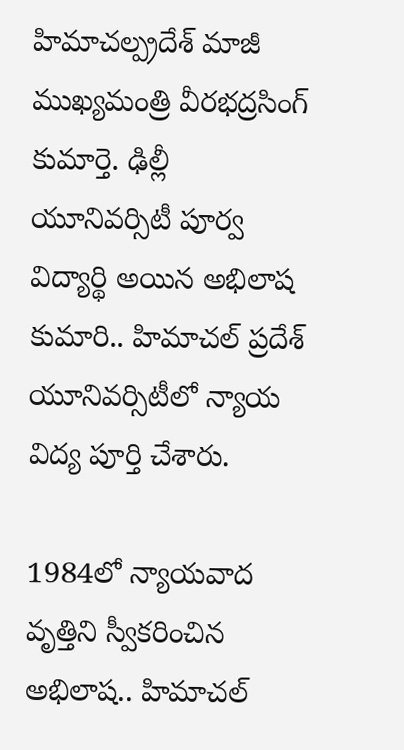హిమాచల్ప్రదేశ్ మాజీ ముఖ్యమంత్రి వీరభద్రసింగ్ కుమార్తె. ఢిల్లీ యూనివర్సిటీ పూర్వ విద్యార్థి అయిన అభిలాష కుమారి.. హిమాచల్ ప్రదేశ్ యూనివర్సిటీలో న్యాయ విద్య పూర్తి చేశారు.

1984లో న్యాయవాద వృత్తిని స్వీకరించిన అభిలాష.. హిమాచల్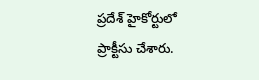ప్రదేశ్ హైకోర్టులో ప్రాక్టీసు చేశారు.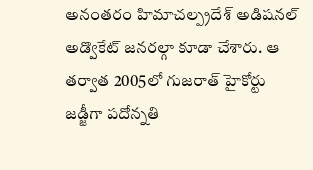అనంతరం హిమాచల్ప్రదేశ్ అడిషనల్ అడ్వొకేట్ జనరల్గా కూడా చేశారు. ఆ తర్వాత 2005లో గుజరాత్ హైకోర్టు జడ్జీగా పదోన్నతి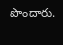పొందారు.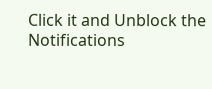Click it and Unblock the Notifications